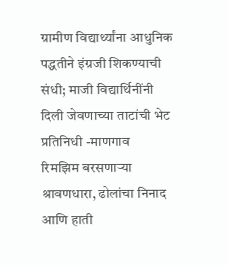ग्रामीण विद्यार्थ्यांना आधुनिक पद्धतीने इंग्रजी शिकण्याची संधी; माजी विद्यार्थिनींनी दिली जेवणाच्या ताटांची भेट
प्रतिनिधी -माणगाव
रिमझिम बरसणाऱ्या श्रावणधारा, ढोलांचा निनाद आणि हाती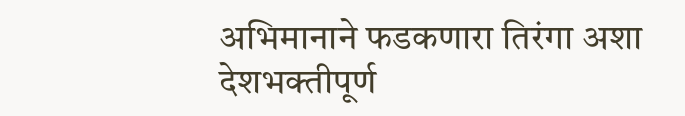अभिमानाने फडकणारा तिरंगा अशा देशभक्तीपूर्ण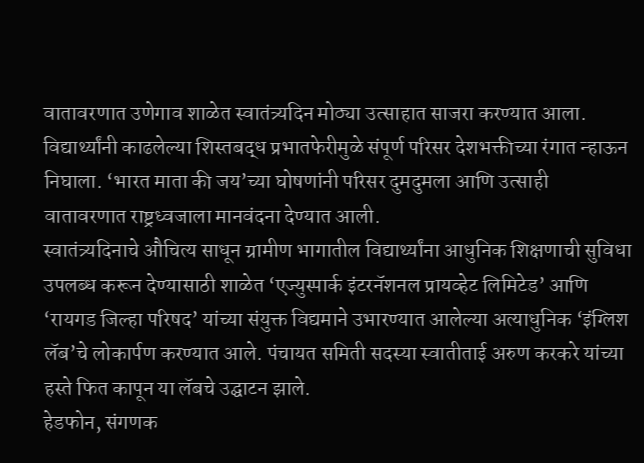वातावरणात उणेगाव शाळेत स्वातंत्र्यदिन मोठ्या उत्साहात साजरा करण्यात आला. विद्यार्थ्यांनी काढलेल्या शिस्तबद्ध प्रभातफेरीमुळे संपूर्ण परिसर देशभक्तीच्या रंगात न्हाऊन निघाला. ‘भारत माता की जय’च्या घोषणांनी परिसर दुमदुमला आणि उत्साही वातावरणात राष्ट्रध्वजाला मानवंदना देण्यात आली.
स्वातंत्र्यदिनाचे औचित्य साधून ग्रामीण भागातील विद्यार्थ्यांना आधुनिक शिक्षणाची सुविधा उपलब्ध करून देण्यासाठी शाळेत ‘एज्युस्पार्क इंटरनॅशनल प्रायव्हेट लिमिटेड’ आणि ‘रायगड जिल्हा परिषद’ यांच्या संयुक्त विद्यमाने उभारण्यात आलेल्या अत्याधुनिक ‘इंग्लिश लॅब’चे लोकार्पण करण्यात आले. पंचायत समिती सदस्या स्वातीताई अरुण करकरे यांच्या हस्ते फित कापून या लॅबचे उद्घाटन झाले.
हेडफोन, संगणक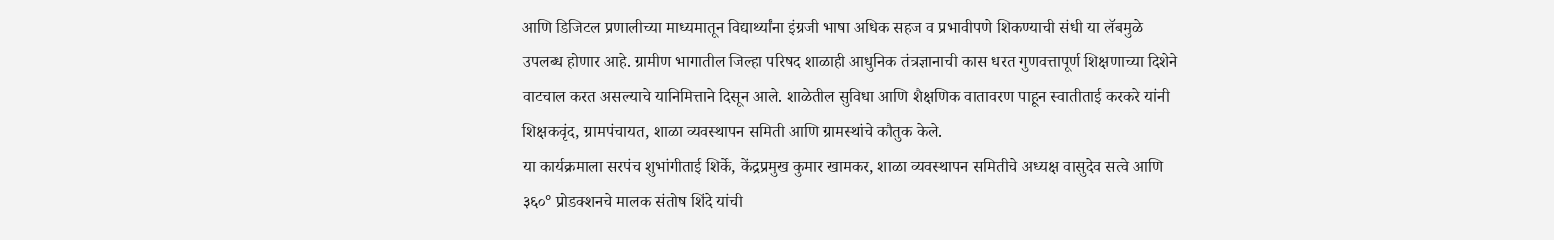आणि डिजिटल प्रणालीच्या माध्यमातून विद्यार्थ्यांना इंग्रजी भाषा अधिक सहज व प्रभावीपणे शिकण्याची संधी या लॅबमुळे उपलब्ध होणार आहे. ग्रामीण भागातील जिल्हा परिषद शाळाही आधुनिक तंत्रज्ञानाची कास धरत गुणवत्तापूर्ण शिक्षणाच्या दिशेने वाटचाल करत असल्याचे यानिमित्ताने दिसून आले. शाळेतील सुविधा आणि शैक्षणिक वातावरण पाहून स्वातीताई करकरे यांनी शिक्षकवृंद, ग्रामपंचायत, शाळा व्यवस्थापन समिती आणि ग्रामस्थांचे कौतुक केले.
या कार्यक्रमाला सरपंच शुभांगीताई शिर्के, केंद्रप्रमुख कुमार खामकर, शाळा व्यवस्थापन समितीचे अध्यक्ष वासुदेव सत्वे आणि ३६०° प्रोडक्शनचे मालक संतोष शिंदे यांची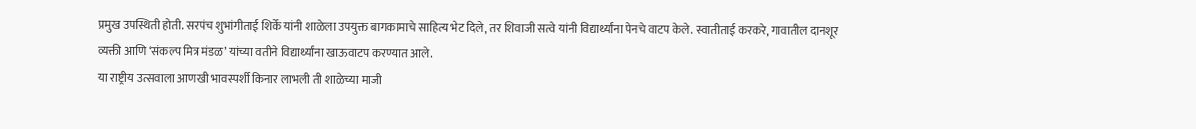प्रमुख उपस्थिती होती. सरपंच शुभांगीताई शिर्के यांनी शाळेला उपयुक्त बागकामाचे साहित्य भेट दिले, तर शिवाजी सत्वे यांनी विद्यार्थ्यांना पेनचे वाटप केले. स्वातीताई करकरे, गावातील दानशूर व्यक्ती आणि ‘संकल्प मित्र मंडळ’ यांच्या वतीने विद्यार्थ्यांना खाऊवाटप करण्यात आले.
या राष्ट्रीय उत्सवाला आणखी भावस्पर्शी किनार लाभली ती शाळेच्या माजी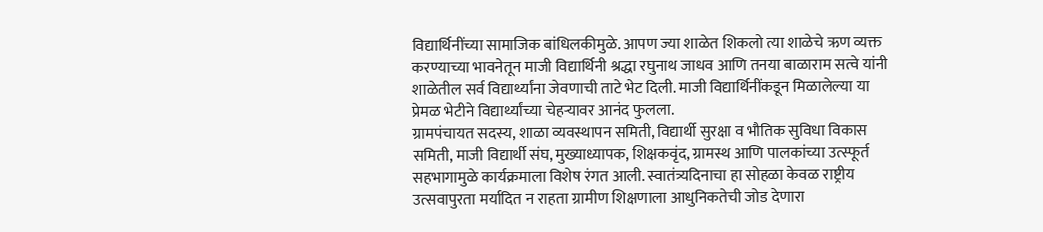विद्यार्थिनींच्या सामाजिक बांधिलकीमुळे. आपण ज्या शाळेत शिकलो त्या शाळेचे ऋण व्यक्त करण्याच्या भावनेतून माजी विद्यार्थिनी श्रद्धा रघुनाथ जाधव आणि तनया बाळाराम सत्वे यांनी शाळेतील सर्व विद्यार्थ्यांना जेवणाची ताटे भेट दिली. माजी विद्यार्थिनींकडून मिळालेल्या या प्रेमळ भेटीने विद्यार्थ्यांच्या चेहऱ्यावर आनंद फुलला.
ग्रामपंचायत सदस्य, शाळा व्यवस्थापन समिती, विद्यार्थी सुरक्षा व भौतिक सुविधा विकास समिती, माजी विद्यार्थी संघ, मुख्याध्यापक, शिक्षकवृंद, ग्रामस्थ आणि पालकांच्या उत्स्फूर्त सहभागामुळे कार्यक्रमाला विशेष रंगत आली. स्वातंत्र्यदिनाचा हा सोहळा केवळ राष्ट्रीय उत्सवापुरता मर्यादित न राहता ग्रामीण शिक्षणाला आधुनिकतेची जोड देणारा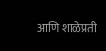आणि शाळेप्रती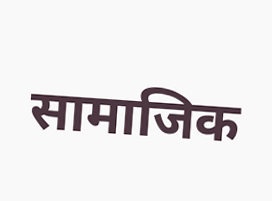सामाजिक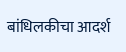बांधिलकीचा आदर्श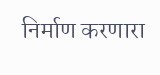निर्माण करणारा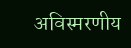अविस्मरणीय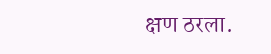क्षण ठरला.